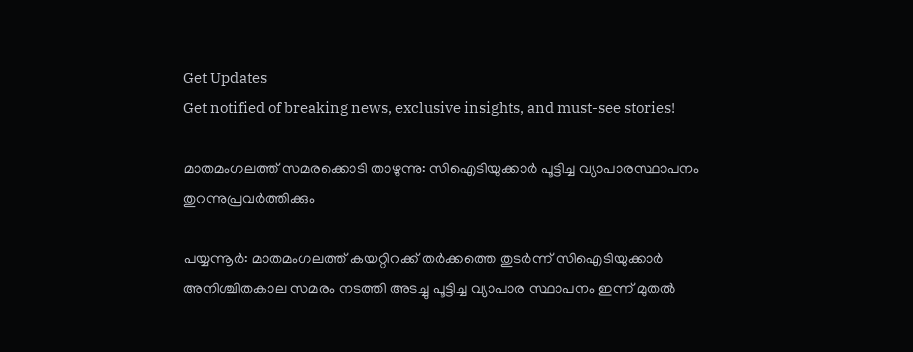Get Updates
Get notified of breaking news, exclusive insights, and must-see stories!

മാതമംഗലത്ത് സമരക്കൊടി താഴുന്നു: സിഐടിയുക്കാര്‍ പൂട്ടിച്ച വ്യാപാരസ്ഥാപനം തുറന്നുപ്രവര്‍ത്തിക്കും

പയ്യന്നൂര്‍: മാതമംഗലത്ത് കയറ്റിറക്ക് തര്‍ക്കത്തെ തുടര്‍ന്ന് സിഐടിയുക്കാര്‍ അനിശ്ചിതകാല സമരം നടത്തി അടച്ചു പൂട്ടിച്ച വ്യാപാര സ്ഥാപനം ഇന്ന് മുതല്‍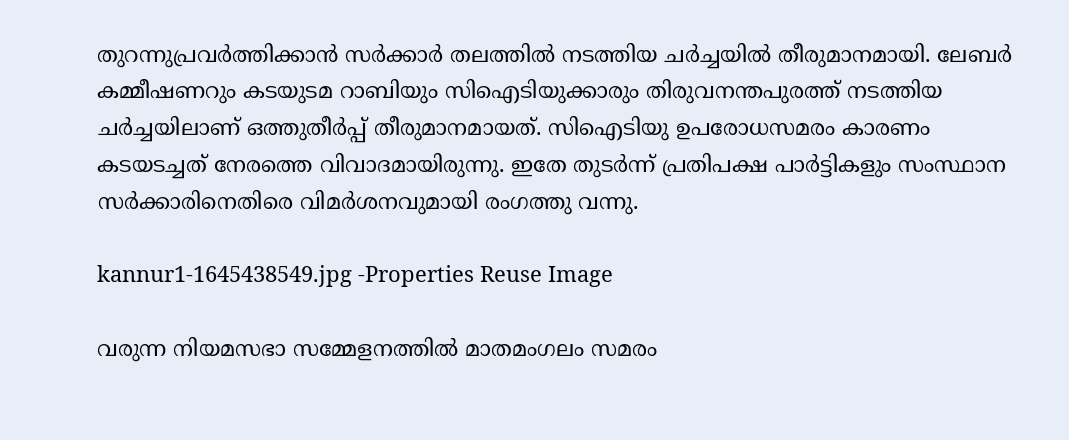തുറന്നുപ്രവര്‍ത്തിക്കാന്‍ സര്‍ക്കാര്‍ തലത്തില്‍ നടത്തിയ ചര്‍ച്ചയില്‍ തീരുമാനമായി. ലേബര്‍ കമ്മീഷണറും കടയുടമ റാബിയും സിഐടിയുക്കാരും തിരുവനന്തപുരത്ത് നടത്തിയ ചര്‍ച്ചയിലാണ് ഒത്തുതീര്‍പ്പ് തീരുമാനമായത്. സിഐടിയു ഉപരോധസമരം കാരണം കടയടച്ചത് നേരത്തെ വിവാദമായിരുന്നു. ഇതേ തുടര്‍ന്ന് പ്രതിപക്ഷ പാര്‍ട്ടികളും സംസ്ഥാന സര്‍ക്കാരിനെതിരെ വിമര്‍ശനവുമായി രംഗത്തു വന്നു.

kannur1-1645438549.jpg -Properties Reuse Image

വരുന്ന നിയമസഭാ സമ്മേളനത്തില്‍ മാതമംഗലം സമരം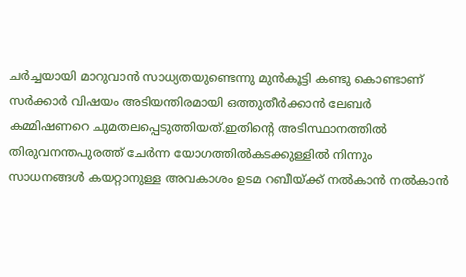ചര്‍ച്ചയായി മാറുവാന്‍ സാധ്യതയുണ്ടെന്നു മുന്‍കൂട്ടി കണ്ടു കൊണ്ടാണ് സര്‍ക്കാര്‍ വിഷയം അടിയന്തിരമായി ഒത്തുതീര്‍ക്കാന്‍ ലേബര്‍ കമ്മിഷണറെ ചുമതലപ്പെടുത്തിയത്.ഇതിന്റെ അടിസ്ഥാനത്തില്‍ തിരുവനന്തപുരത്ത് ചേര്‍ന്ന യോഗത്തില്‍കടക്കുള്ളില്‍ നിന്നും സാധനങ്ങള്‍ കയറ്റാനുള്ള അവകാശം ഉടമ റബീയ്ക്ക് നല്‍കാന്‍ നല്‍കാന്‍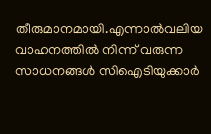തീരുമാനമായി.എന്നാല്‍വലിയ വാഹനത്തില്‍ നിന്ന് വരുന്ന സാധനങ്ങള്‍ സിഐടിയുക്കാര്‍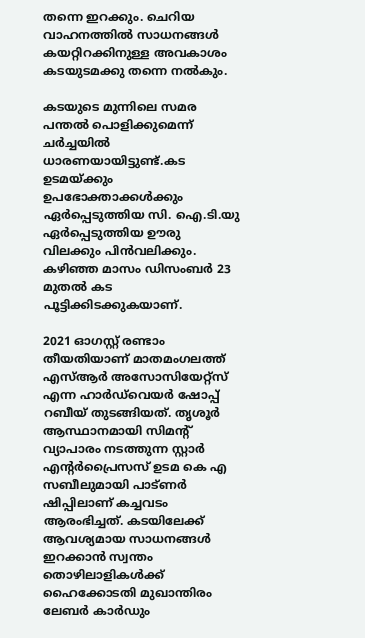തന്നെ ഇറക്കും. ചെറിയ വാഹനത്തില്‍ സാധനങ്ങള്‍ കയറ്റിറക്കിനുള്ള അവകാശം കടയുടമക്കു തന്നെ നല്‍കും.

കടയുടെ മുന്നിലെ സമര പന്തല്‍ പൊളിക്കുമെന്ന് ചര്‍ച്ചയില്‍ ധാരണയായിട്ടുണ്ട്.കട ഉടമയ്ക്കും ഉപഭോക്താക്കള്‍ക്കും ഏര്‍പ്പെടുത്തിയ സി. ഐ.ടി.യു ഏര്‍പ്പെടുത്തിയ ഊരു വിലക്കും പിന്‍വലിക്കും. കഴിഞ്ഞ മാസം ഡിസംബര്‍ 23 മുതല്‍ കട പൂട്ടിക്കിടക്കുകയാണ്.

2021 ഓഗസ്റ്റ് രണ്ടാം തീയതിയാണ് മാതമംഗലത്ത് എസ്ആര്‍ അസോസിയേറ്റ്‌സ് എന്ന ഹാര്‍ഡ്‌വെയര്‍ ഷോപ്പ് റബീയ് തുടങ്ങിയത്. തൃശൂര്‍ ആസ്ഥാനമായി സിമന്റ് വ്യാപാരം നടത്തുന്ന സ്റ്റാര്‍ എന്റര്‍പ്രൈസസ് ഉടമ കെ എ സബീലുമായി പാട്ണര്‍ ഷിപ്പിലാണ് കച്ചവടം ആരംഭിച്ചത്. കടയിലേക്ക് ആവശ്യമായ സാധനങ്ങള്‍ ഇറക്കാന്‍ സ്വന്തം തൊഴിലാളികള്‍ക്ക് ഹൈക്കോടതി മുഖാന്തിരം ലേബര്‍ കാര്‍ഡും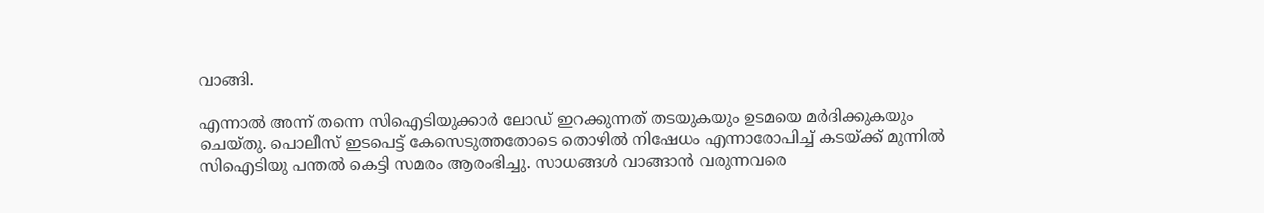വാങ്ങി.

എന്നാല്‍ അന്ന് തന്നെ സിഐടിയുക്കാര്‍ ലോഡ് ഇറക്കുന്നത് തടയുകയും ഉടമയെ മര്‍ദിക്കുകയും ചെയ്തു. പൊലീസ് ഇടപെട്ട് കേസെടുത്തതോടെ തൊഴില്‍ നിഷേധം എന്നാരോപിച്ച് കടയ്ക്ക് മുന്നില്‍ സിഐടിയു പന്തല്‍ കെട്ടി സമരം ആരംഭിച്ചു. സാധങ്ങള്‍ വാങ്ങാന്‍ വരുന്നവരെ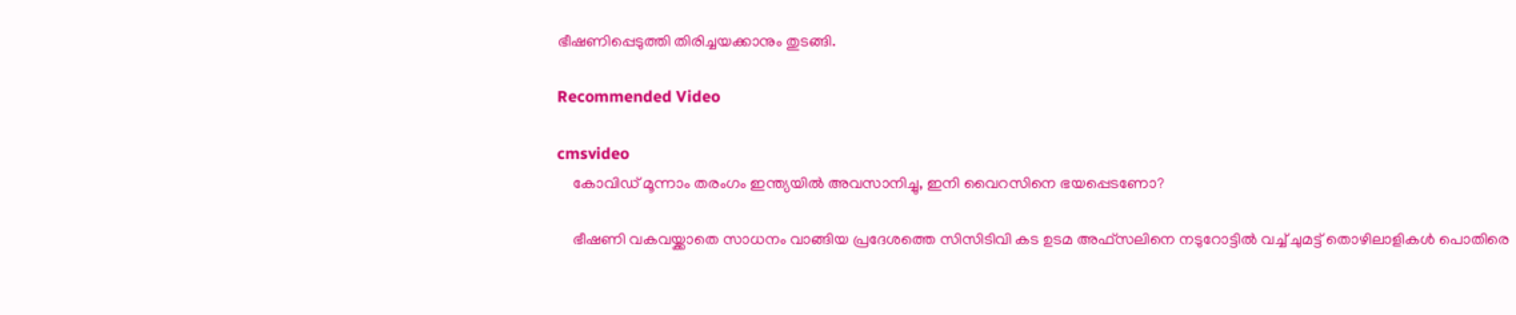ഭീഷണിപ്പെടുത്തി തിരിച്ചയക്കാനും തുടങ്ങി.

Recommended Video

cmsvideo
    കോവിഡ് മൂന്നാം തരംഗം ഇന്ത്യയില്‍ അവസാനിച്ചു, ഇനി വൈറസിനെ ഭയപ്പെടണോ?

    ഭീഷണി വകവയ്ക്കാതെ സാധനം വാങ്ങിയ പ്രദേശത്തെ സിസിടിവി കട ഉടമ അഫ്‌സലിനെ നടുറോട്ടില്‍ വച്ച് ചുമട്ട് തൊഴിലാളികള്‍ പൊതിരെ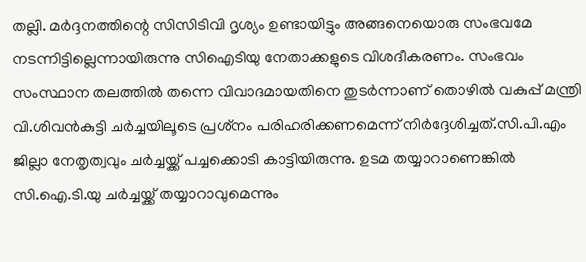തല്ലി. മര്‍ദ്ദനത്തിന്റെ സിസിടിവി ദൃശ്യം ഉണ്ടായിട്ടും അങ്ങനെയൊരു സംഭവമേ നടന്നിട്ടില്ലെന്നായിരുന്നു സിഐടിയു നേതാക്കളുടെ വിശദീകരണം. സംഭവം സംസ്ഥാന തലത്തില്‍ തന്നെ വിവാദമായതിനെ തുടര്‍ന്നാണ് തൊഴില്‍ വകുപ്പ് മന്ത്രി വി.ശിവന്‍കുട്ടി ചര്‍ച്ചയിലൂടെ പ്രശ്‌നം പരിഹരിക്കണമെന്ന് നിര്‍ദ്ദേശിച്ചത്.സി.പി.എം ജില്ലാ നേതൃത്വവും ചര്‍ച്ചയ്ക്ക് പച്ചക്കൊടി കാട്ടിയിരുന്നു. ഉടമ തയ്യാറാണെങ്കില്‍ സി.ഐ.ടി.യു ചര്‍ച്ചയ്ക്ക് തയ്യാറാവുമെന്നും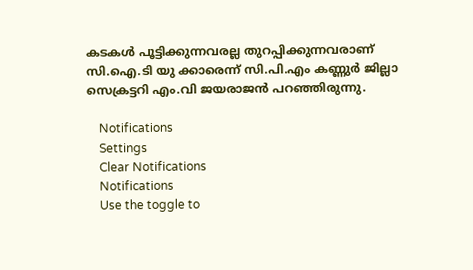കടകള്‍ പൂട്ടിക്കുന്നവരല്ല തുറപ്പിക്കുന്നവരാണ് സി.ഐ.ടി യു ക്കാരെന്ന് സി.പി.എം കണ്ണുര്‍ ജില്ലാ സെക്രട്ടറി എം.വി ജയരാജന്‍ പറഞ്ഞിരുന്നു.

    Notifications
    Settings
    Clear Notifications
    Notifications
    Use the toggle to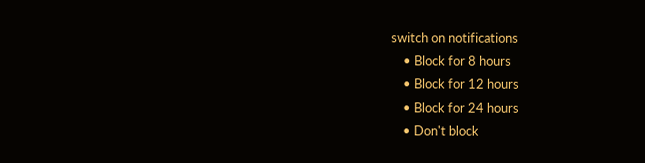switch on notifications
    • Block for 8 hours
    • Block for 12 hours
    • Block for 24 hours
    • Don't block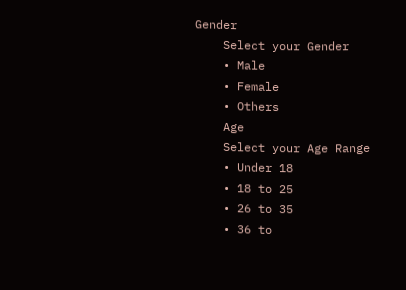Gender
    Select your Gender
    • Male
    • Female
    • Others
    Age
    Select your Age Range
    • Under 18
    • 18 to 25
    • 26 to 35
    • 36 to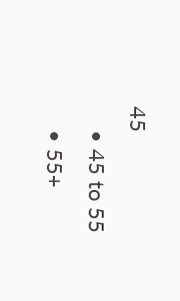45
    • 45 to 55
    • 55+